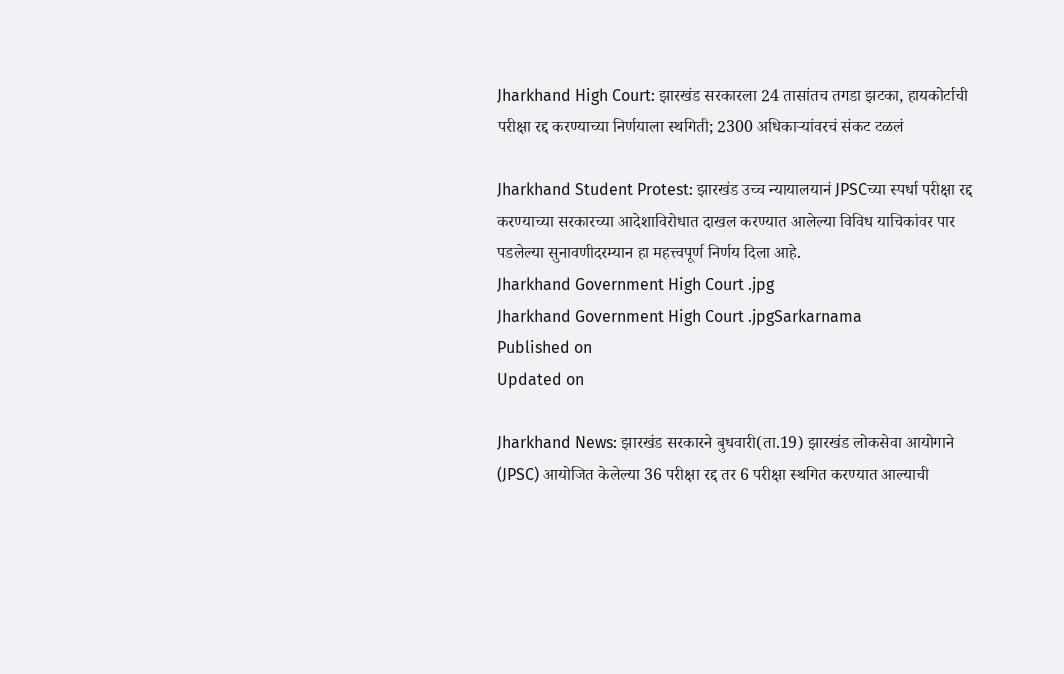Jharkhand High Court: झारखंड सरकारला 24 तासांतच तगडा झटका, हायकोर्टाची परीक्षा रद्द करण्याच्या निर्णयाला स्थगिती; 2300 अधिकाऱ्यांवरचं संकट टळलं

Jharkhand Student Protest: झारखंड उच्च न्यायालयानं JPSCच्या स्पर्धा परीक्षा रद्द करण्याच्या सरकारच्या आदेशाविरोधात दाखल करण्यात आलेल्या विविध याचिकांवर पार पडलेल्या सुनावणीदरम्यान हा महत्त्वपूर्ण निर्णय दिला आहे.
Jharkhand Government High Court .jpg
Jharkhand Government High Court .jpgSarkarnama
Published on
Updated on

Jharkhand News: झारखंड सरकारने बुधवारी(ता.19) झारखंड लोकसेवा आयोगाने (JPSC) आयोजित केलेल्या 36 परीक्षा रद्द तर 6 परीक्षा स्थगित करण्यात आल्याची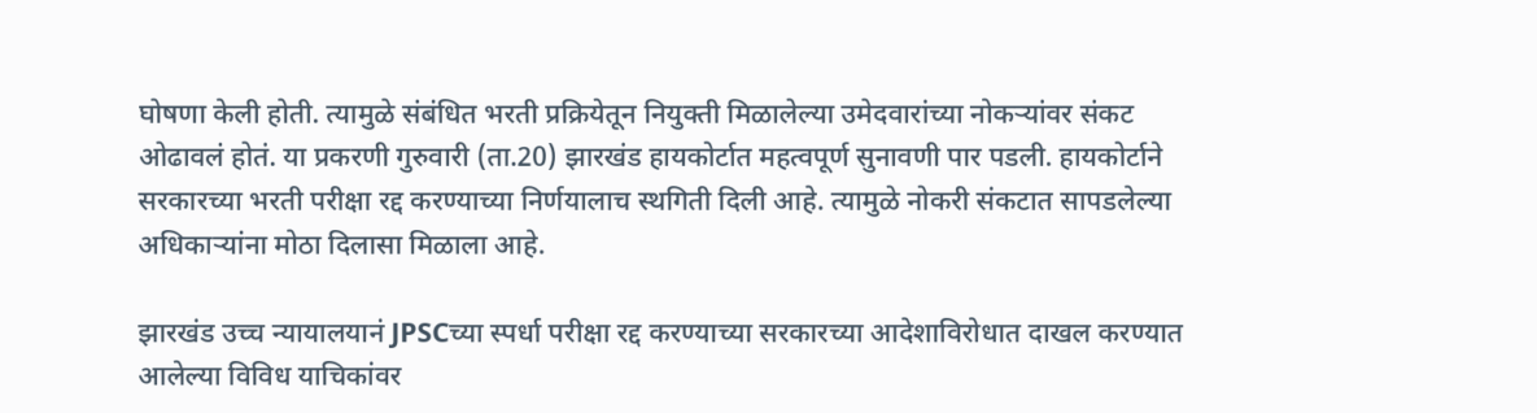घोषणा केली होती. त्यामुळे संबंधित भरती प्रक्रियेतून नियुक्ती मिळालेल्या उमेदवारांच्या नोकऱ्यांवर संकट ओढावलं होतं. या प्रकरणी गुरुवारी (ता.20) झारखंड हायकोर्टात महत्वपूर्ण सुनावणी पार पडली. हायकोर्टाने सरकारच्या भरती परीक्षा रद्द करण्याच्या निर्णयालाच स्थगिती दिली आहे. त्यामुळे नोकरी संकटात सापडलेल्या अधिकाऱ्यांना मोठा दिलासा मिळाला आहे.

झारखंड उच्च न्यायालयानं JPSCच्या स्पर्धा परीक्षा रद्द करण्याच्या सरकारच्या आदेशाविरोधात दाखल करण्यात आलेल्या विविध याचिकांवर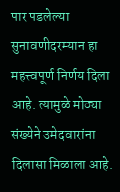पार पडलेल्या सुनावणीदरम्यान हा महत्त्वपूर्ण निर्णय दिला आहे. त्यामुळे मोठ्या संख्येने उमेदवारांना दिलासा मिळाला आहे.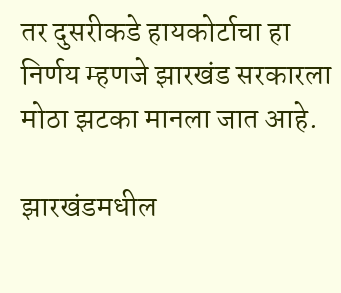तर दुसरीकडे हायकोर्टाचा हा निर्णय म्हणजे झारखंड सरकारला मोठा झटका मानला जात आहे.

झारखंडमधील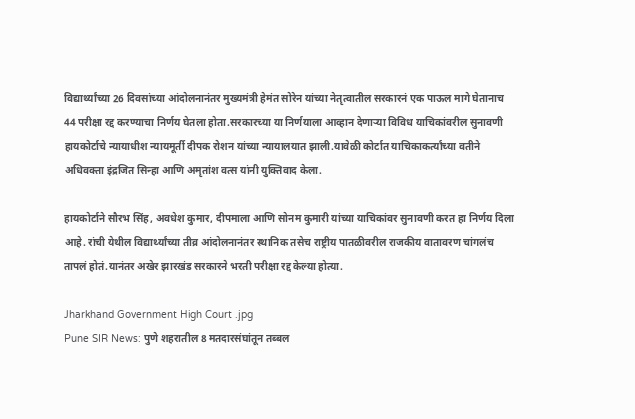विद्यार्थ्यांच्या 26 दिवसांच्या आंदोलनानंतर मुख्यमंत्री हेमंत सोरेन यांच्या नेतृत्वातील सरकारनं एक पाऊल मागे घेतानाच 44 परीक्षा रद्द करण्याचा निर्णय घेतला होता.सरकारच्या या निर्णयाला आव्हान देणाऱ्या विविध याचिकांवरील सुनावणी हायकोर्टाचे न्यायाधीश न्यायमूर्ती दीपक रोशन यांच्या न्यायालयात झाली.यावेळी कोर्टात याचिकाकर्त्यांच्या वतीने अधिवक्ता इंद्रजित सिन्हा आणि अमृतांश वत्स यांनी युक्तिवाद केला.

हायकोर्टाने सौरभ सिंह, अवधेश कुमार, दीपमाला आणि सोनम कुमारी यांच्या याचिकांवर सुनावणी करत हा निर्णय दिला आहे. रांची येथील विद्यार्थ्यांच्या तीव्र आंदोलनानंतर स्थानिक तसेच राष्ट्रीय पातळीवरील राजकीय वातावरण चांगलंच तापलं होतं.यानंतर अखेर झारखंड सरकारने भरती परीक्षा रद्द केल्या होत्या.

Jharkhand Government High Court .jpg
Pune SIR News: पुणे शहरातील 8 मतदारसंघांतून तब्बल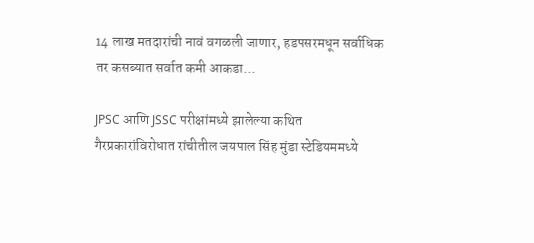14 लाख मतदारांची नावं वगळली जाणार, हडपसरमधून सर्वाधिक तर कसब्यात सर्वात कमी आकडा...

JPSC आणि JSSC परीक्षांमध्ये झालेल्या कथित गैरप्रकारांविरोधात रांचीतील जयपाल सिंह मुंडा स्टेडियममध्ये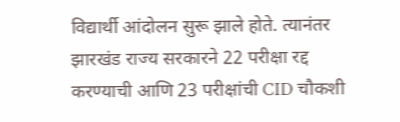विद्यार्थी आंदोलन सुरू झाले होते. त्यानंतर झारखंड राज्य सरकारने 22 परीक्षा रद्द करण्याची आणि 23 परीक्षांची CID चौकशी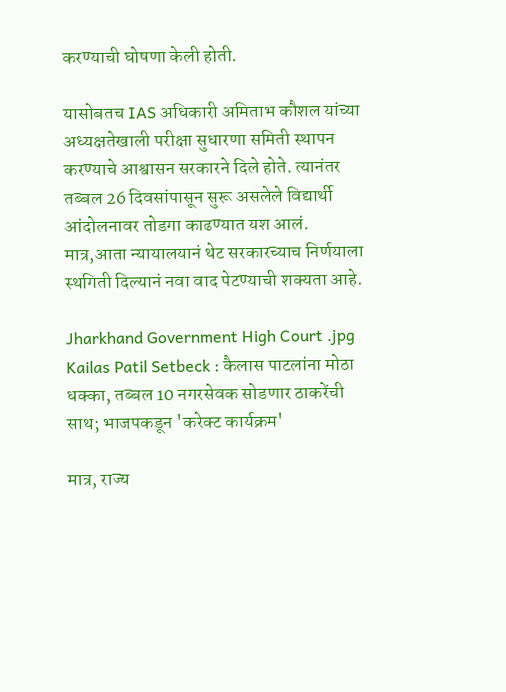करण्याची घोषणा केली होती.

यासोबतच IAS अधिकारी अमिताभ कौशल यांच्या अध्यक्षतेखाली परीक्षा सुधारणा समिती स्थापन करण्याचे आश्वासन सरकारने दिले होते. त्यानंतर तब्बल 26 दिवसांपासून सुरू असलेले विद्यार्थी आंदोलनावर तोडगा काढण्यात यश आलं. मात्र,आता न्यायालयानं थेट सरकारच्याच निर्णयाला स्थगिती दिल्यानं नवा वाद पेटण्याची शक्यता आहे.

Jharkhand Government High Court .jpg
Kailas Patil Setbeck : कैलास पाटलांना मोठा धक्का, तब्बल 10 नगरसेवक सोडणार ठाकरेंची साथ; भाजपकडून 'करेक्ट कार्यक्रम'

मात्र, राज्य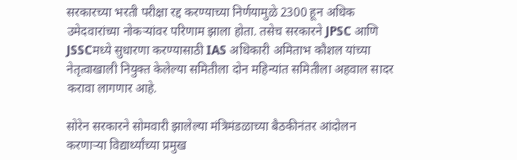सरकारच्या भरती परीक्षा रद्द करण्याच्या निर्णयामुळे 2300 हून अधिक उमेदवारांच्या नोकऱ्यांवर परिणाम झाला होता. तसेच सरकारने JPSC आणि JSSCमध्ये सुधारणा करण्यासाठी IAS अधिकारी अमिताभ कौशल यांच्या नेतृत्वाखाली नियुक्त केलेल्या समितीला दोन महिन्यांत समितीला अहवाल सादर करावा लागणार आहे.

सोरेन सरकारने सोमवारी झालेल्या मंत्रिमंडळाच्या बैठकीनंतर आंदोलन करणाऱ्या विद्यार्थ्यांच्या प्रमुख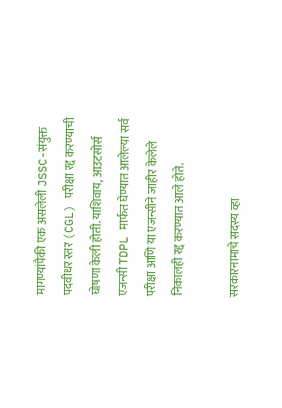मागण्यांपैकी एक असलेली JSSC-संयुक्त पदवीधर स्तर (CGL) परीक्षा रद्द करण्याची घोषणा केली होती. याशिवाय, आउटसोर्स एजन्सी TDPL मार्फत घेण्यात आलेल्या सर्व परीक्षा आणि या एजन्सीने जाहीर केलेले निकालही रद्द करण्यात आले होते.

सरकारनामाचे सदस्य व्हा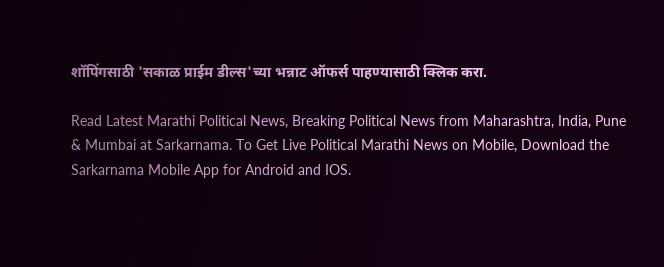शॉपिंगसाठी 'सकाळ प्राईम डील्स'च्या भन्नाट ऑफर्स पाहण्यासाठी क्लिक करा.

Read Latest Marathi Political News, Breaking Political News from Maharashtra, India, Pune & Mumbai at Sarkarnama. To Get Live Political Marathi News on Mobile, Download the Sarkarnama Mobile App for Android and IOS.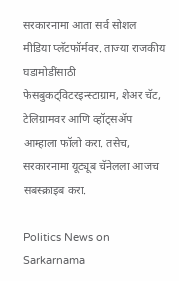सरकारनामा आता सर्व सोशल मीडिया प्लॅटफॉर्मवर. ताज्या राजकीय घडामोडींसाठी फेसबुकट्विटरइन्स्टाग्राम, शेअर चॅट, टेलिग्रामवर आणि व्हॉट्सॲप आम्हाला फॉलो करा. तसेच, सरकारनामा यूट्यूब चॅनेलला आजच सबस्क्राइब करा.

Politics News on Sarkarnama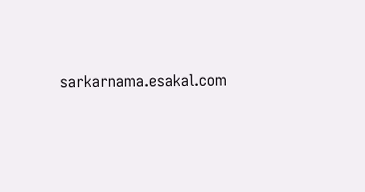sarkarnama.esakal.com